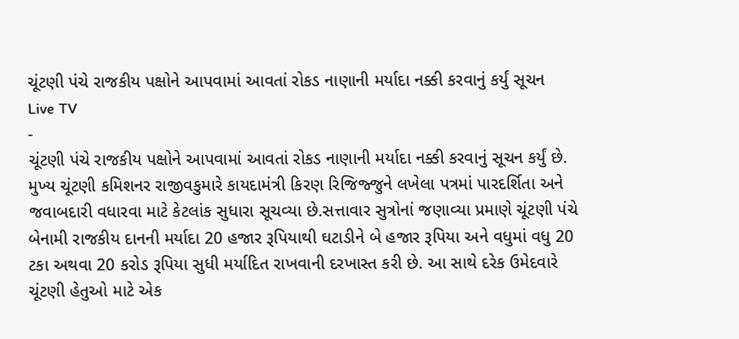ચૂંટણી પંચે રાજકીય પક્ષોને આપવામાં આવતાં રોકડ નાણાની મર્યાદા નક્કી કરવાનું કર્યું સૂચન
Live TV
-
ચૂંટણી પંચે રાજકીય પક્ષોને આપવામાં આવતાં રોકડ નાણાની મર્યાદા નક્કી કરવાનું સૂચન કર્યું છે. મુખ્ય ચૂંટણી કમિશનર રાજીવકુમારે કાયદામંત્રી કિરણ રિજિજ્જુને લખેલા પત્રમાં પારદર્શિતા અને જવાબદારી વધારવા માટે કેટલાંક સુધારા સૂચવ્યા છે.સત્તાવાર સુત્રોનાં જણાવ્યા પ્રમાણે ચૂંટણી પંચે બેનામી રાજકીય દાનની મર્યાદા 20 હજાર રૂપિયાથી ઘટાડીને બે હજાર રૂપિયા અને વધુમાં વધુ 20 ટકા અથવા 20 કરોડ રૂપિયા સુધી મર્યાદિત રાખવાની દરખાસ્ત કરી છે. આ સાથે દરેક ઉમેદવારે ચૂંટણી હેતુઓ માટે એક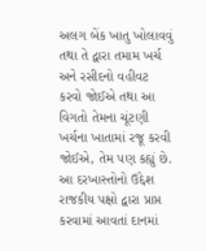અલગ બેંક ખાતુ ખોલાવવું તથા તે દ્વારા તમામ ખર્ચ અને રસીદનો વહીવટ કરવો જોઈએ તથા આ વિગતો તેમના ચૂંટણી ખર્ચના ખાતામાં રજૂ કરવી જોઈએ, તેમ પણ કહ્યું છે. આ દરખાસ્તોનો ઉદ્દેશ રાજકીય પક્ષો દ્વારા પ્રાપ્ત કરવામાં આવતાં દાનમાં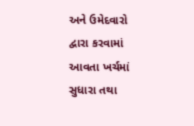અને ઉમેદવારો દ્વારા કરવામાં આવતા ખર્ચમાં સુધારા તથા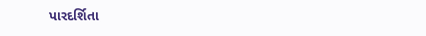પારદર્શિતા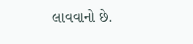લાવવાનો છે.